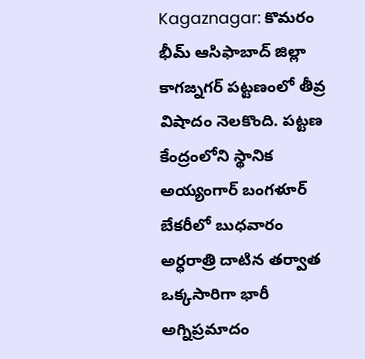Kagaznagar: కొమరం భీమ్ ఆసిఫాబాద్ జిల్లా కాగజ్నగర్ పట్టణంలో తీవ్ర విషాదం నెలకొంది. పట్టణ కేంద్రంలోని స్థానిక అయ్యంగార్ బంగళూర్ బేకరీలో బుధవారం అర్ధరాత్రి దాటిన తర్వాత ఒక్కసారిగా భారీ అగ్నిప్రమాదం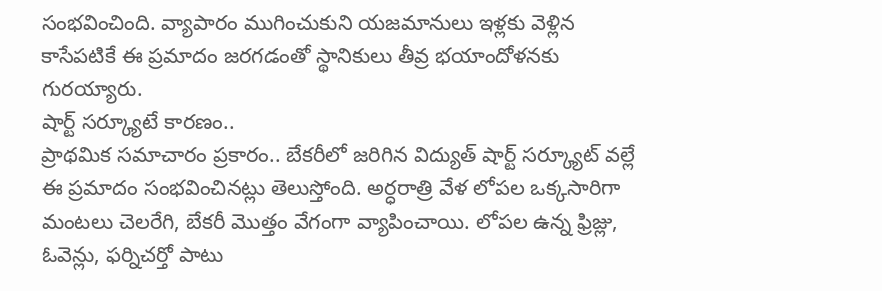సంభవించింది. వ్యాపారం ముగించుకుని యజమానులు ఇళ్లకు వెళ్లిన కాసేపటికే ఈ ప్రమాదం జరగడంతో స్థానికులు తీవ్ర భయాందోళనకు గురయ్యారు.
షార్ట్ సర్క్యూటే కారణం..
ప్రాథమిక సమాచారం ప్రకారం.. బేకరీలో జరిగిన విద్యుత్ షార్ట్ సర్క్యూట్ వల్లే ఈ ప్రమాదం సంభవించినట్లు తెలుస్తోంది. అర్ధరాత్రి వేళ లోపల ఒక్కసారిగా మంటలు చెలరేగి, బేకరీ మొత్తం వేగంగా వ్యాపించాయి. లోపల ఉన్న ఫ్రిజ్లు, ఓవెన్లు, ఫర్నిచర్తో పాటు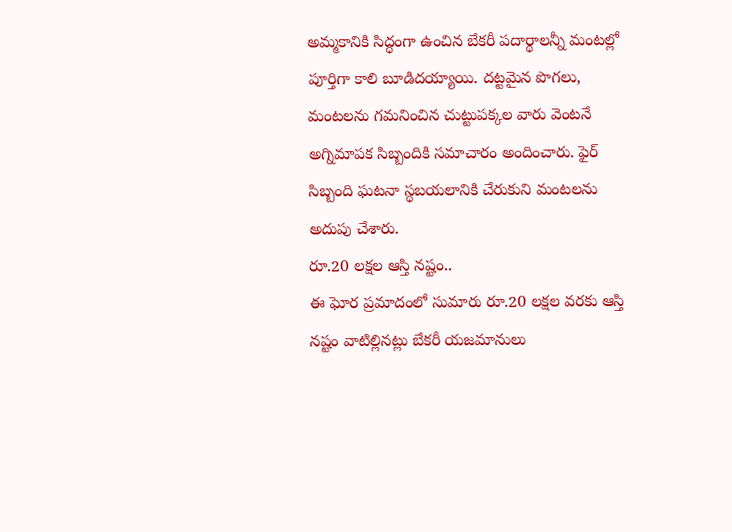అమ్మకానికి సిద్ధంగా ఉంచిన బేకరీ పదార్థాలన్నీ మంటల్లో పూర్తిగా కాలి బూడిదయ్యాయి. దట్టమైన పొగలు, మంటలను గమనించిన చుట్టుపక్కల వారు వెంటనే అగ్నిమాపక సిబ్బందికి సమాచారం అందించారు. ఫైర్ సిబ్బంది ఘటనా స్థబయలానికి చేరుకుని మంటలను అదుపు చేశారు.
రూ.20 లక్షల ఆస్తి నష్టం..
ఈ ఘోర ప్రమాదంలో సుమారు రూ.20 లక్షల వరకు ఆస్తి నష్టం వాటిల్లినట్లు బేకరీ యజమానులు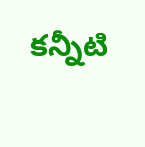కన్నీటి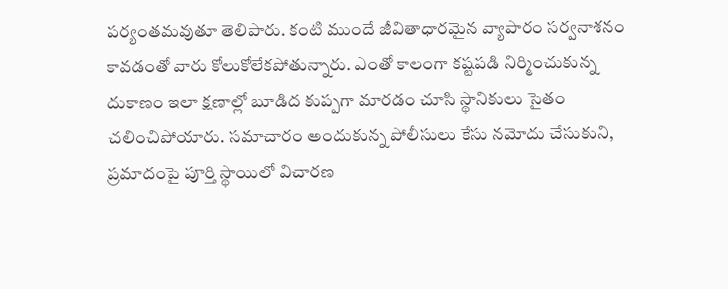పర్యంతమవుతూ తెలిపారు. కంటి ముందే జీవితాధారమైన వ్యాపారం సర్వనాశనం కావడంతో వారు కోలుకోలేకపోతున్నారు. ఎంతో కాలంగా కష్టపడి నిర్మించుకున్న దుకాణం ఇలా క్షణాల్లో బూడిద కుప్పగా మారడం చూసి స్థానికులు సైతం చలించిపోయారు. సమాచారం అందుకున్న పోలీసులు కేసు నమోదు చేసుకుని, ప్రమాదంపై పూర్తి స్థాయిలో విచారణ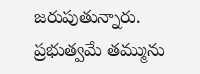జరుపుతున్నారు. ప్రభుత్వమే తమ్మును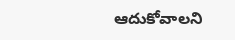ఆదుకోవాలని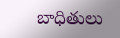బాధితులు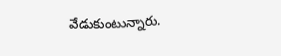వేడుకుంటున్నారు.